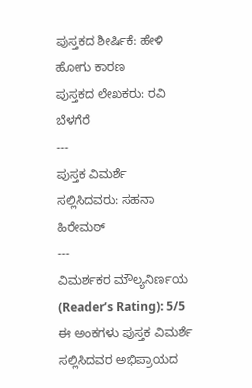ಪುಸ್ತಕದ ಶೀರ್ಷಿಕೆ: ಹೇಳಿ ಹೋಗು ಕಾರಣ
ಪುಸ್ತಕದ ಲೇಖಕರು: ರವಿ ಬೆಳಗೆರೆ
---
ಪುಸ್ತಕ ವಿಮರ್ಶೆ ಸಲ್ಲಿಸಿದವರು: ಸಹನಾ ಹಿರೇಮಠ್
---
ವಿಮರ್ಶಕರ ಮೌಲ್ಯನಿರ್ಣಯ (Reader’s Rating): 5/5
ಈ ಅಂಕಗಳು ಪುಸ್ತಕ ವಿಮರ್ಶೆ ಸಲ್ಲಿಸಿದವರ ಅಭಿಪ್ರಾಯದ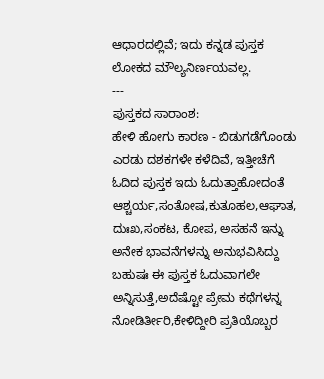ಆಧಾರದಲ್ಲಿವೆ; ಇದು ಕನ್ನಡ ಪುಸ್ತಕ ಲೋಕದ ಮೌಲ್ಯನಿರ್ಣಯವಲ್ಲ.
---
ಪುಸ್ತಕದ ಸಾರಾಂಶ:
ಹೇಳಿ ಹೋಗು ಕಾರಣ - ಬಿಡುಗಡೆಗೊಂಡು ಎರಡು ದಶಕಗಳೇ ಕಳೆದಿವೆ, ಇತ್ತೀಚೆಗೆ ಓದಿದ ಪುಸ್ತಕ ಇದು ಓದುತ್ತಾಹೋದಂತೆ ಆಶ್ಚರ್ಯ,ಸಂತೋಷ,ಕುತೂಹಲ,ಆಘಾತ, ದುಃಖ,ಸಂಕಟ, ಕೋಪ, ಅಸಹನೆ ಇನ್ನು ಅನೇಕ ಭಾವನೆಗಳನ್ನು ಅನುಭವಿಸಿದ್ದು ಬಹುಷಃ ಈ ಪುಸ್ತಕ ಓದುವಾಗಲೇ ಅನ್ನಿಸುತ್ತೆ,ಅದೆಷ್ಟೋ ಪ್ರೇಮ ಕಥೆಗಳನ್ನ ನೋಡಿರ್ತೀರಿ,ಕೇಳಿದ್ದೀರಿ ಪ್ರತಿಯೊಬ್ಬರ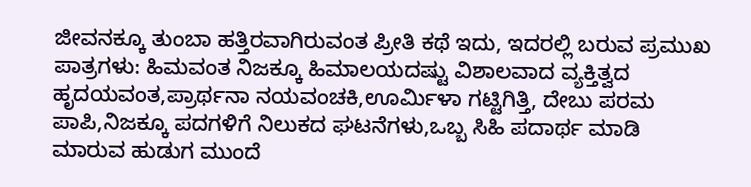ಜೀವನಕ್ಕೂ ತುಂಬಾ ಹತ್ತಿರವಾಗಿರುವಂತ ಪ್ರೀತಿ ಕಥೆ ಇದು, ಇದರಲ್ಲಿ ಬರುವ ಪ್ರಮುಖ ಪಾತ್ರಗಳು: ಹಿಮವಂತ ನಿಜಕ್ಕೂ ಹಿಮಾಲಯದಷ್ಟು ವಿಶಾಲವಾದ ವ್ಯಕ್ತಿತ್ವದ ಹೃದಯವಂತ,ಪ್ರಾರ್ಥನಾ ನಯವಂಚಕಿ,ಊರ್ಮಿಳಾ ಗಟ್ಟಿಗಿತ್ತಿ, ದೇಬು ಪರಮ ಪಾಪಿ,ನಿಜಕ್ಕೂ ಪದಗಳಿಗೆ ನಿಲುಕದ ಘಟನೆಗಳು,ಒಬ್ಬ ಸಿಹಿ ಪದಾರ್ಥ ಮಾಡಿ ಮಾರುವ ಹುಡುಗ ಮುಂದೆ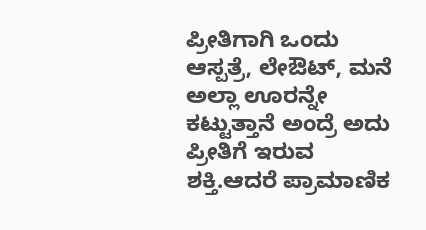ಪ್ರೀತಿಗಾಗಿ ಒಂದು ಆಸ್ಪತ್ರೆ, ಲೇಔಟ್, ಮನೆ ಅಲ್ಲಾ ಊರನ್ನೇ ಕಟ್ಟುತ್ತಾನೆ ಅಂದ್ರೆ ಅದು ಪ್ರೀತಿಗೆ ಇರುವ ಶಕ್ತಿ.ಆದರೆ ಪ್ರಾಮಾಣಿಕ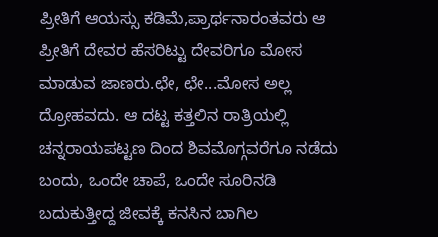ಪ್ರೀತಿಗೆ ಆಯಸ್ಸು ಕಡಿಮೆ,ಪ್ರಾರ್ಥನಾರಂತವರು ಆ ಪ್ರೀತಿಗೆ ದೇವರ ಹೆಸರಿಟ್ಟು ದೇವರಿಗೂ ಮೋಸ ಮಾಡುವ ಜಾಣರು.ಛೇ, ಛೇ...ಮೋಸ ಅಲ್ಲ ದ್ರೋಹವದು. ಆ ದಟ್ಟ ಕತ್ತಲಿನ ರಾತ್ರಿಯಲ್ಲಿ ಚನ್ನರಾಯಪಟ್ಟಣ ದಿಂದ ಶಿವಮೊಗ್ಗವರೆಗೂ ನಡೆದು ಬಂದು, ಒಂದೇ ಚಾಪೆ, ಒಂದೇ ಸೂರಿನಡಿ ಬದುಕುತ್ತೀದ್ದ ಜೀವಕ್ಕೆ ಕನಸಿನ ಬಾಗಿಲ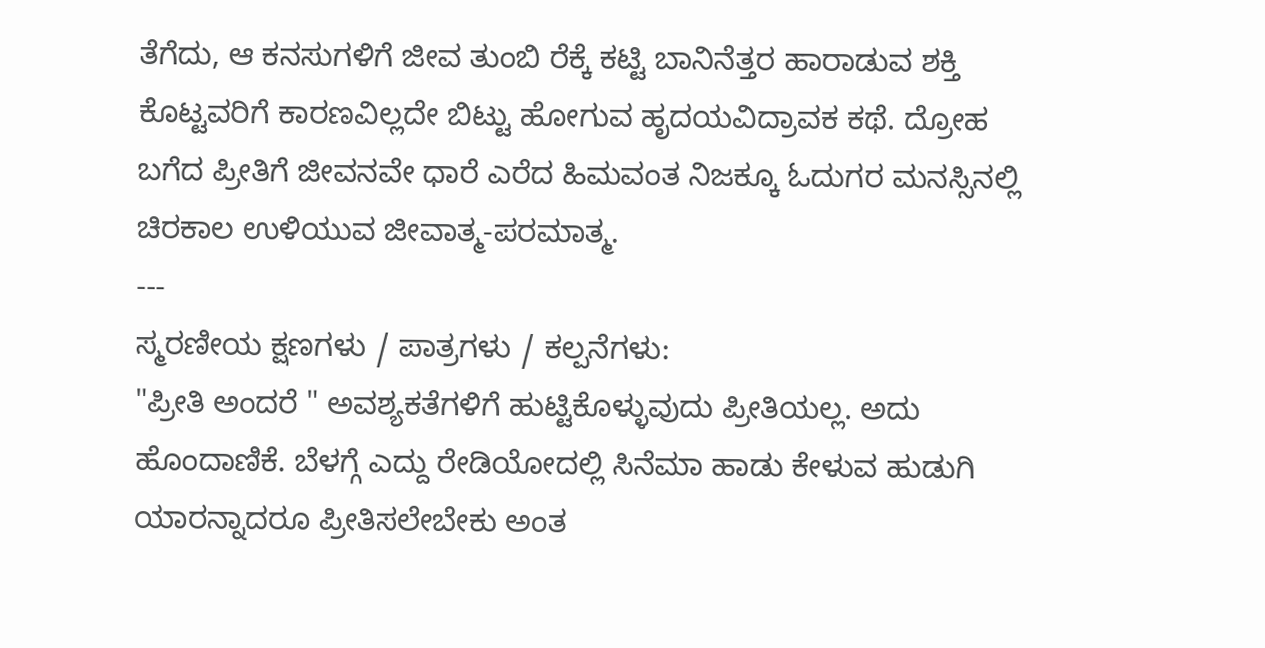ತೆಗೆದು, ಆ ಕನಸುಗಳಿಗೆ ಜೀವ ತುಂಬಿ ರೆಕ್ಕೆ ಕಟ್ಟಿ ಬಾನಿನೆತ್ತರ ಹಾರಾಡುವ ಶಕ್ತಿ ಕೊಟ್ಟವರಿಗೆ ಕಾರಣವಿಲ್ಲದೇ ಬಿಟ್ಟು ಹೋಗುವ ಹೃದಯವಿದ್ರಾವಕ ಕಥೆ. ದ್ರೋಹ ಬಗೆದ ಪ್ರೀತಿಗೆ ಜೀವನವೇ ಧಾರೆ ಎರೆದ ಹಿಮವಂತ ನಿಜಕ್ಕೂ ಓದುಗರ ಮನಸ್ಸಿನಲ್ಲಿ ಚಿರಕಾಲ ಉಳಿಯುವ ಜೀವಾತ್ಮ-ಪರಮಾತ್ಮ.
---
ಸ್ಮರಣೀಯ ಕ್ಷಣಗಳು / ಪಾತ್ರಗಳು / ಕಲ್ಪನೆಗಳು:
"ಪ್ರೀತಿ ಅಂದರೆ " ಅವಶ್ಯಕತೆಗಳಿಗೆ ಹುಟ್ಟಿಕೊಳ್ಳುವುದು ಪ್ರೀತಿಯಲ್ಲ. ಅದು ಹೊಂದಾಣಿಕೆ. ಬೆಳಗ್ಗೆ ಎದ್ದು ರೇಡಿಯೋದಲ್ಲಿ ಸಿನೆಮಾ ಹಾಡು ಕೇಳುವ ಹುಡುಗಿ ಯಾರನ್ನಾದರೂ ಪ್ರೀತಿಸಲೇಬೇಕು ಅಂತ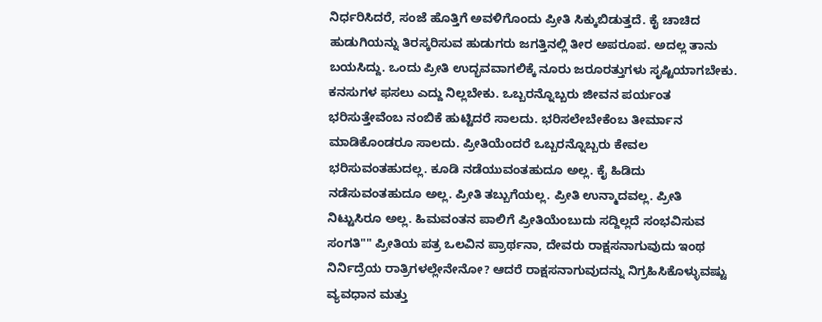ನಿರ್ಧರಿಸಿದರೆ, ಸಂಜೆ ಹೊತ್ತಿಗೆ ಅವಳಿಗೊಂದು ಪ್ರೀತಿ ಸಿಕ್ಕುಬಿಡುತ್ತದೆ. ಕೈ ಚಾಚಿದ ಹುಡುಗಿಯನ್ನು ತಿರಸ್ಕರಿಸುವ ಹುಡುಗರು ಜಗತ್ತಿನಲ್ಲಿ ತೀರ ಅಪರೂಪ. ಅದಲ್ಲ ತಾನು ಬಯಸಿದ್ದು. ಒಂದು ಪ್ರೀತಿ ಉದ್ಭವವಾಗಲಿಕ್ಕೆ ನೂರು ಜರೂರತ್ತುಗಳು ಸೃಷ್ಟಿಯಾಗಬೇಕು. ಕನಸುಗಳ ಫಸಲು ಎದ್ದು ನಿಲ್ಲಬೇಕು. ಒಬ್ಬರನ್ನೊಬ್ಬರು ಜೀವನ ಪರ್ಯಂತ ಭರಿಸುತ್ತೇವೆಂಬ ನಂಬಿಕೆ ಹುಟ್ಟಿದರೆ ಸಾಲದು. ಭರಿಸಲೇಬೇಕೆಂಬ ತೀರ್ಮಾನ ಮಾಡಿಕೊಂಡರೂ ಸಾಲದು. ಪ್ರೀತಿಯೆಂದರೆ ಒಬ್ಬರನ್ನೊಬ್ಬರು ಕೇವಲ ಭರಿಸುವಂತಹುದಲ್ಲ. ಕೂಡಿ ನಡೆಯುವಂತಹುದೂ ಅಲ್ಲ. ಕೈ ಹಿಡಿದು ನಡೆಸುವಂತಹುದೂ ಅಲ್ಲ. ಪ್ರೀತಿ ತಬ್ಬುಗೆಯಲ್ಲ. ಪ್ರೀತಿ ಉನ್ಮಾದವಲ್ಲ. ಪ್ರೀತಿ ನಿಟ್ಟುಸಿರೂ ಅಲ್ಲ. ಹಿಮವಂತನ ಪಾಲಿಗೆ ಪ್ರೀತಿಯೆಂಬುದು ಸದ್ದಿಲ್ಲದೆ ಸಂಭವಿಸುವ ಸಂಗತಿ"" ಪ್ರೀತಿಯ ಪತ್ರ ಒಲವಿನ ಪ್ರಾರ್ಥನಾ, ದೇವರು ರಾಕ್ಷಸನಾಗುವುದು ಇಂಥ ನಿರ್ನಿದ್ರೆಯ ರಾತ್ರಿಗಳಲ್ಲೇನೇನೋ? ಆದರೆ ರಾಕ್ಷಸನಾಗುವುದನ್ನು ನಿಗ್ರಹಿಸಿಕೊಳ್ಳುವಷ್ಟು ವ್ಯವಧಾನ ಮತ್ತು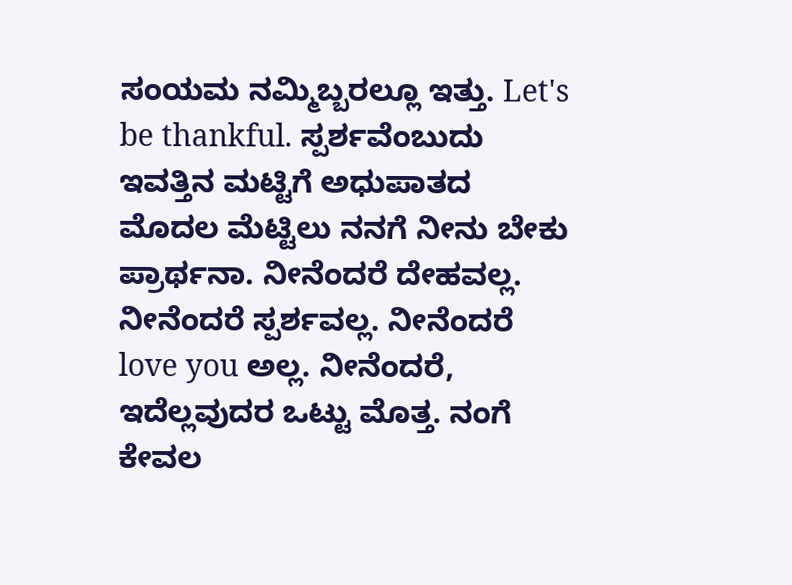ಸಂಯಮ ನಮ್ಮಿಬ್ಬರಲ್ಲೂ ಇತ್ತು. Let's be thankful. ಸ್ಪರ್ಶವೆಂಬುದು ಇವತ್ತಿನ ಮಟ್ಟಿಗೆ ಅಧುಪಾತದ ಮೊದಲ ಮೆಟ್ಟಿಲು ನನಗೆ ನೀನು ಬೇಕು ಪ್ರಾರ್ಥನಾ. ನೀನೆಂದರೆ ದೇಹವಲ್ಲ. ನೀನೆಂದರೆ ಸ್ಪರ್ಶವಲ್ಲ. ನೀನೆಂದರೆ love you ಅಲ್ಲ. ನೀನೆಂದರೆ, ಇದೆಲ್ಲವುದರ ಒಟ್ಟು ಮೊತ್ತ. ನಂಗೆ ಕೇವಲ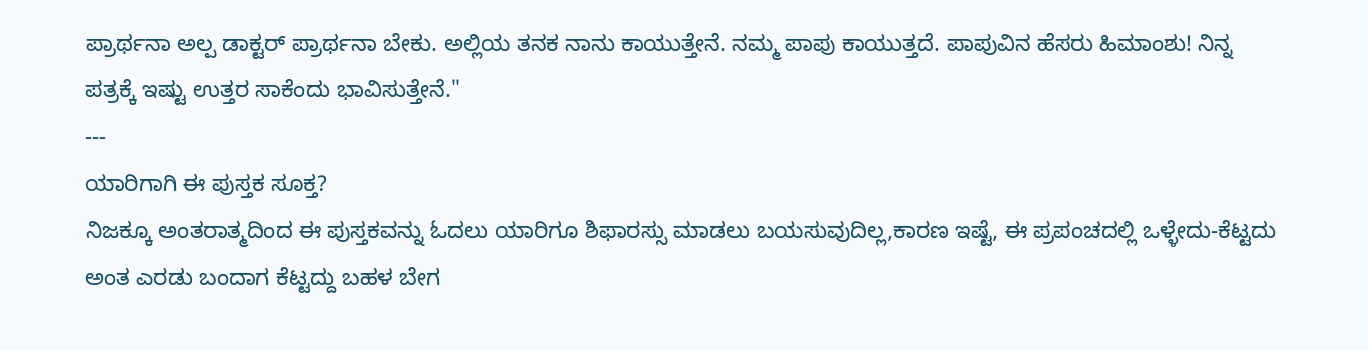ಪ್ರಾರ್ಥನಾ ಅಲ್ಪ ಡಾಕ್ಟರ್ ಪ್ರಾರ್ಥನಾ ಬೇಕು. ಅಲ್ಲಿಯ ತನಕ ನಾನು ಕಾಯುತ್ತೇನೆ. ನಮ್ಮ ಪಾಪು ಕಾಯುತ್ತದೆ. ಪಾಪುವಿನ ಹೆಸರು ಹಿಮಾಂಶು! ನಿನ್ನ ಪತ್ರಕ್ಕೆ ಇಷ್ಟು ಉತ್ತರ ಸಾಕೆಂದು ಭಾವಿಸುತ್ತೇನೆ."
---
ಯಾರಿಗಾಗಿ ಈ ಪುಸ್ತಕ ಸೂಕ್ತ?
ನಿಜಕ್ಕೂ ಅಂತರಾತ್ಮದಿಂದ ಈ ಪುಸ್ತಕವನ್ನು ಓದಲು ಯಾರಿಗೂ ಶಿಫಾರಸ್ಸು ಮಾಡಲು ಬಯಸುವುದಿಲ್ಲ,ಕಾರಣ ಇಷ್ಟೆ, ಈ ಪ್ರಪಂಚದಲ್ಲಿ ಒಳ್ಳೇದು-ಕೆಟ್ಟದು ಅಂತ ಎರಡು ಬಂದಾಗ ಕೆಟ್ಟದ್ದು ಬಹಳ ಬೇಗ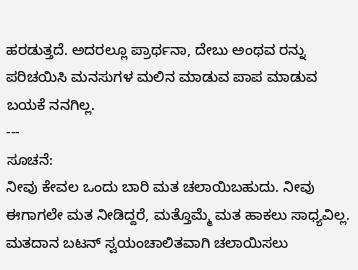ಹರಡುತ್ತದೆ. ಅದರಲ್ಲೂ ಪ್ರಾರ್ಥನಾ, ದೇಬು ಅಂಥವ ರನ್ನು ಪರಿಚಯಿಸಿ ಮನಸುಗಳ ಮಲಿನ ಮಾಡುವ ಪಾಪ ಮಾಡುವ ಬಯಕೆ ನನಗಿಲ್ಲ.
---
ಸೂಚನೆ:
ನೀವು ಕೇವಲ ಒಂದು ಬಾರಿ ಮತ ಚಲಾಯಿಬಹುದು. ನೀವು ಈಗಾಗಲೇ ಮತ ನೀಡಿದ್ದರೆ, ಮತ್ತೊಮ್ಮೆ ಮತ ಹಾಕಲು ಸಾಧ್ಯವಿಲ್ಲ. ಮತದಾನ ಬಟನ್ ಸ್ವಯಂಚಾಲಿತವಾಗಿ ಚಲಾಯಿಸಲು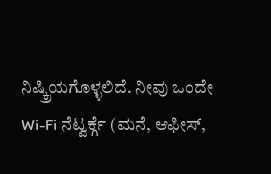ನಿಷ್ಕ್ರಿಯಗೊಳ್ಳಲಿದೆ. ನೀವು ಒಂದೇ Wi-Fi ನೆಟ್ವರ್ಕ್ಗೆ (ಮನೆ, ಆಫೀಸ್,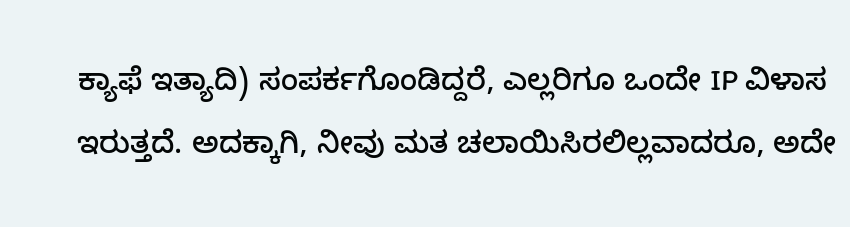ಕ್ಯಾಫೆ ಇತ್ಯಾದಿ) ಸಂಪರ್ಕಗೊಂಡಿದ್ದರೆ, ಎಲ್ಲರಿಗೂ ಒಂದೇ IP ವಿಳಾಸ ಇರುತ್ತದೆ. ಅದಕ್ಕಾಗಿ, ನೀವು ಮತ ಚಲಾಯಿಸಿರಲಿಲ್ಲವಾದರೂ, ಅದೇ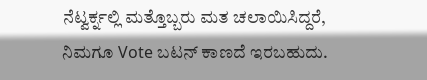ನೆಟ್ವರ್ಕ್ನಲ್ಲಿ ಮತ್ತೊಬ್ಬರು ಮತ ಚಲಾಯಿಸಿದ್ದರೆ, ನಿಮಗೂ Vote ಬಟನ್ ಕಾಣದೆ ಇರಬಹುದು.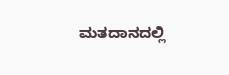ಮತದಾನದಲ್ಲಿ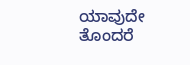ಯಾವುದೇ ತೊಂದರೆ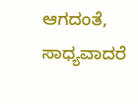ಆಗದಂತೆ, ಸಾಧ್ಯವಾದರೆ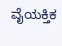ವೈಯಕ್ತಿಕ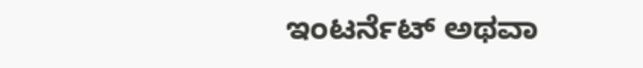ಇಂಟರ್ನೆಟ್ ಅಥವಾ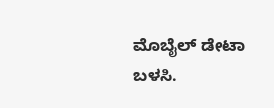ಮೊಬೈಲ್ ಡೇಟಾ ಬಳಸಿ.